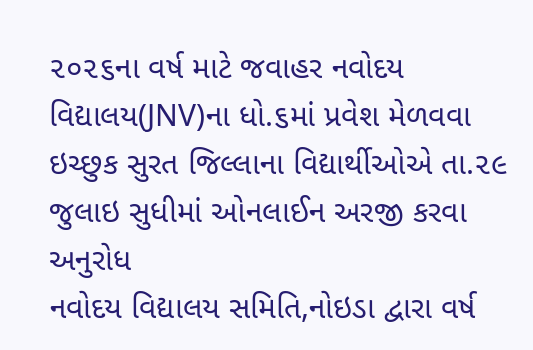૨૦૨૬ના વર્ષ માટે જવાહર નવોદય વિદ્યાલય(JNV)ના ધો.૬માં પ્રવેશ મેળવવા ઇચ્છુક સુરત જિલ્લાના વિદ્યાર્થીઓએ તા.૨૯ જુલાઇ સુધીમાં ઓનલાઈન અરજી કરવા અનુરોધ
નવોદય વિદ્યાલય સમિતિ,નોઇડા દ્વારા વર્ષ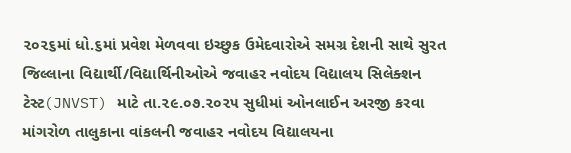૨૦૨૬માં ધો.૬માં પ્રવેશ મેળવવા ઇચ્છુક ઉમેદવારોએ સમગ્ર દેશની સાથે સુરત જિલ્લાના વિદ્યાર્થી/વિદ્યાર્થિનીઓએ જવાહર નવોદય વિદ્યાલય સિલેક્શન ટેસ્ટ(JNVST) માટે તા.૨૯.૦૭.૨૦૨૫ સુધીમાં ઓનલાઈન અરજી કરવા માંગરોળ તાલુકાના વાંકલની જવાહર નવોદય વિદ્યાલયના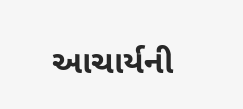આચાર્યની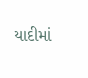યાદીમાં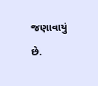જણાવાયું છે.